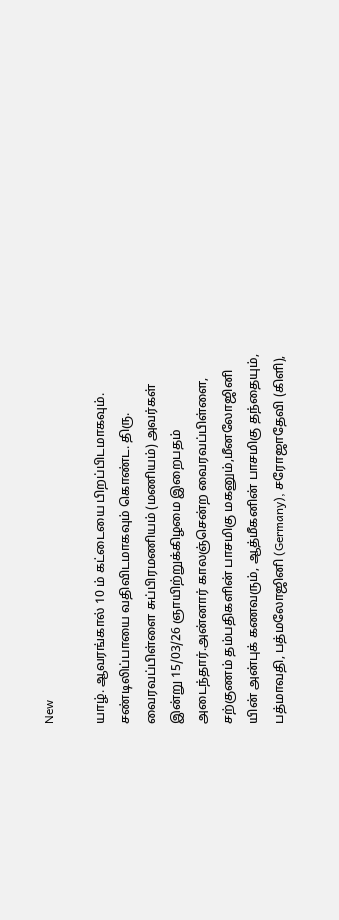New

யாழ். ஆவரங்கால் 10 ம் கட்டையை பிறப்பிடமாகவும். சண்டிலிப்பாயை வதிவிடமாகவும் கொண்ட. திரு. வைரவப்பிள்ளை சுப்பிரமணியம் (மணியம்) அவர்கள் இன்று 15/03/26 ஞாயிற்றுக்கிழமை இறைபதம் அடைந்தார்.அன்னார் காலஞ்சென்ற வைரவப்பிள்ளை, சற்குணம் தம்பதிகளின் பாசமிகு மகனும்,மீனலோஜினி யின் அன்புக் கணவரும், ஆத்மீகனின் பாசமிகு தந்தையும், பத்மாவதி, பத்மலோஜினி (Germany), சரோஜாதேவி (கிளி),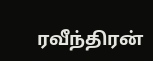ரவீந்திரன்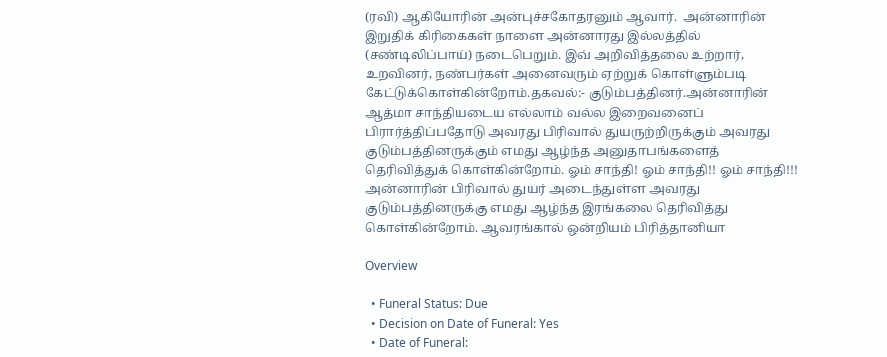(ரவி) ஆகியோரின் அன்புச்சகோதரனும் ஆவார்.  அன்னாரின் இறுதிக் கிரிகைகள் நாளை அன்னாரது இல்லத்தில் (சண்டிலிப்பாய்) நடைபெறும். இவ் அறிவித்தலை உற்றார், உறவினர், நண்பர்கள் அனைவரும் ஏற்றுக் கொள்ளும்படி கேட்டுக்கொள்கின்றோம்.தகவல்:- குடும்பத்தினர்.அன்னாரின் ஆத்மா சாந்தியடைய எல்லாம் வல்ல இறைவனைப்  பிரார்த்திப்பதோடு அவரது பிரிவால் துயருற்றிருக்கும் அவரது குடும்பத்தினருக்கும் எமது ஆழ்ந்த அனுதாபங்களைத் தெரிவித்துக் கொள்கின்றோம். ஓம் சாந்தி! ஓம் சாந்தி!! ஓம் சாந்தி!!! அன்னாரின் பிரிவால் துயர் அடைந்துள்ள அவரது குடும்பத்தினருக்கு எமது ஆழ்ந்த இரங்கலை தெரிவித்து கொள்கின்றோம். ஆவரங்கால் ஒன்றியம் பிரித்தானியா

Overview

  • Funeral Status: Due
  • Decision on Date of Funeral: Yes
  • Date of Funeral: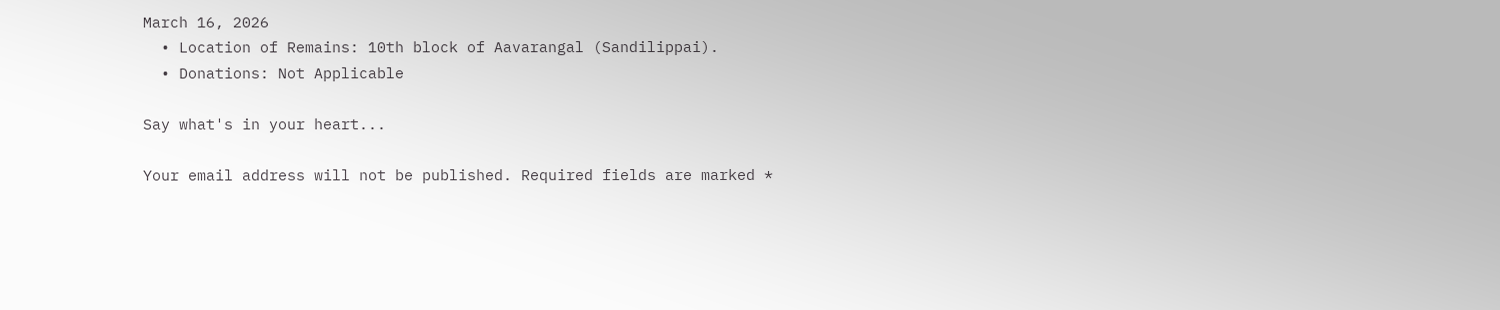March 16, 2026
  • Location of Remains: 10th block of Aavarangal (Sandilippai).
  • Donations: Not Applicable

Say what's in your heart...

Your email address will not be published. Required fields are marked *